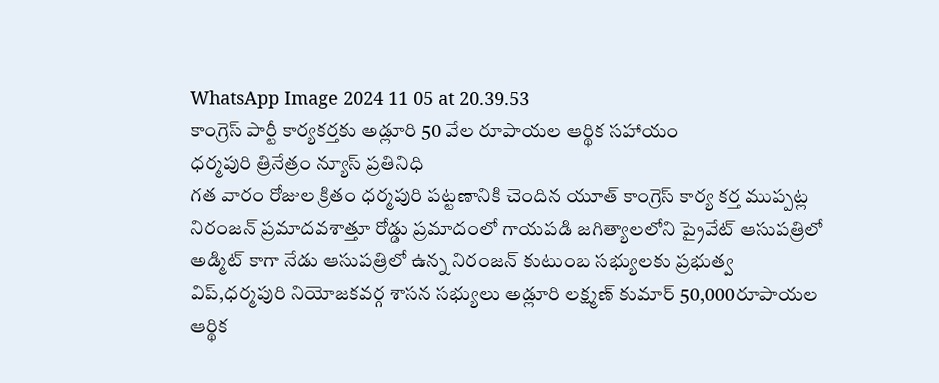WhatsApp Image 2024 11 05 at 20.39.53
కాంగ్రెస్ పార్టీ కార్యకర్తకు అడ్లూరి 50 వేల రూపాయల ఆర్థిక సహాయం
ధర్మపురి త్రినేత్రం న్యూస్ ప్రతినిధి
గత వారం రోజుల క్రితం ధర్మపురి పట్టణానికి చెందిన యూత్ కాంగ్రెస్ కార్య కర్త ముప్పట్ల నిరంజన్ ప్రమాదవశాత్తూ రోడ్డు ప్రమాదంలో గాయపడి జగిత్యాలలోని ప్రైవేట్ ఆసుపత్రిలో అడ్మిట్ కాగా నేడు ఆసుపత్రిలో ఉన్న నిరంజన్ కుటుంబ సభ్యులకు ప్రభుత్వ విప్,ధర్మపురి నియోజకవర్గ శాసన సభ్యులు అడ్లూరి లక్ష్మణ్ కుమార్ 50,000రూపాయల ఆర్థిక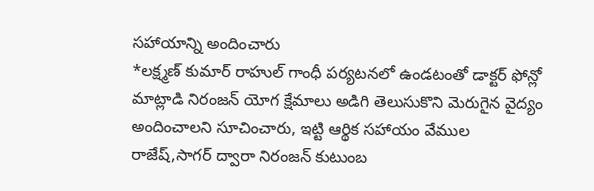సహాయాన్ని అందించారు
*లక్ష్మణ్ కుమార్ రాహుల్ గాంధీ పర్యటనలో ఉండటంతో డాక్టర్ ఫోన్లో మాట్లాడి నిరంజన్ యోగ క్షేమాలు అడిగి తెలుసుకొని మెరుగైన వైద్యం అందించాలని సూచించారు, ఇట్టి ఆర్థిక సహాయం వేముల రాజేష్,సాగర్ ద్వారా నిరంజన్ కుటుంబ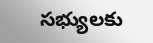సభ్యులకు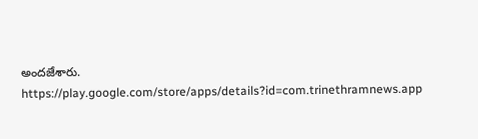అందజేశారు.
https://play.google.com/store/apps/details?id=com.trinethramnews.app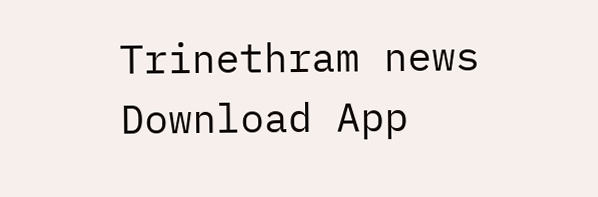Trinethram news
Download App